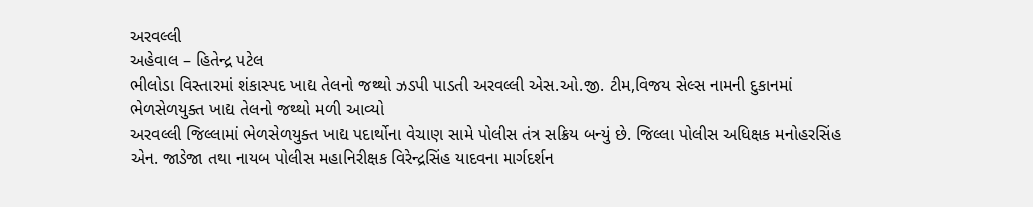અરવલ્લી
અહેવાલ – હિતેન્દ્ર પટેલ
ભીલોડા વિસ્તારમાં શંકાસ્પદ ખાદ્ય તેલનો જથ્થો ઝડપી પાડતી અરવલ્લી એસ.ઓ.જી. ટીમ,વિજય સેલ્સ નામની દુકાનમાં ભેળસેળયુક્ત ખાદ્ય તેલનો જથ્થો મળી આવ્યો
અરવલ્લી જિલ્લામાં ભેળસેળયુક્ત ખાદ્ય પદાર્થોના વેચાણ સામે પોલીસ તંત્ર સક્રિય બન્યું છે. જિલ્લા પોલીસ અધિક્ષક મનોહરસિંહ એન. જાડેજા તથા નાયબ પોલીસ મહાનિરીક્ષક વિરેન્દ્રસિંહ યાદવના માર્ગદર્શન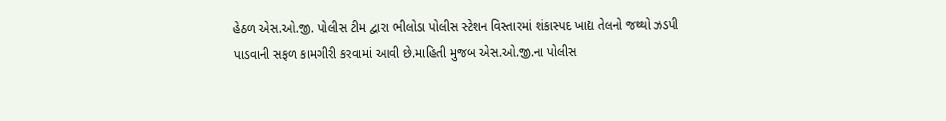હેઠળ એસ.ઓ.જી. પોલીસ ટીમ દ્વારા ભીલોડા પોલીસ સ્ટેશન વિસ્તારમાં શંકાસ્પદ ખાદ્ય તેલનો જથ્થો ઝડપી પાડવાની સફળ કામગીરી કરવામાં આવી છે.માહિતી મુજબ એસ.ઓ.જી.ના પોલીસ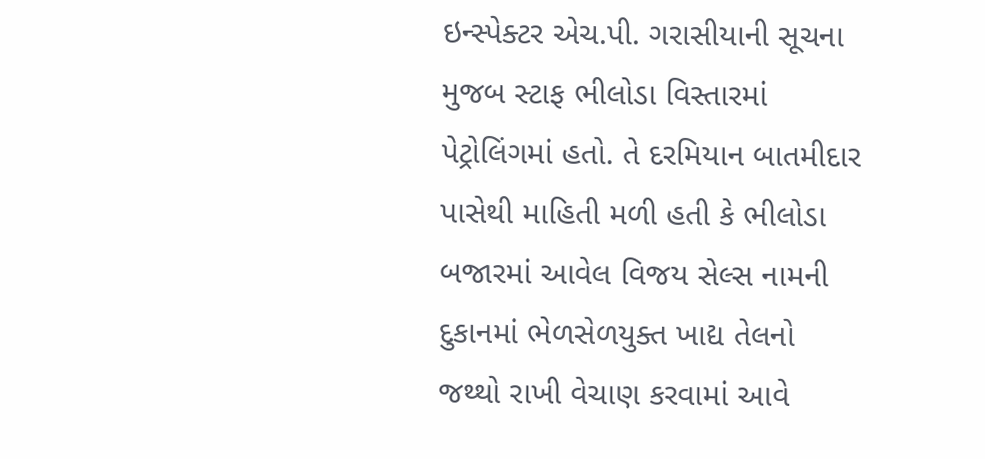ઇન્સ્પેક્ટર એચ.પી. ગરાસીયાની સૂચના મુજબ સ્ટાફ ભીલોડા વિસ્તારમાં પેટ્રોલિંગમાં હતો. તે દરમિયાન બાતમીદાર પાસેથી માહિતી મળી હતી કે ભીલોડા બજારમાં આવેલ વિજય સેલ્સ નામની દુકાનમાં ભેળસેળયુક્ત ખાદ્ય તેલનો જથ્થો રાખી વેચાણ કરવામાં આવે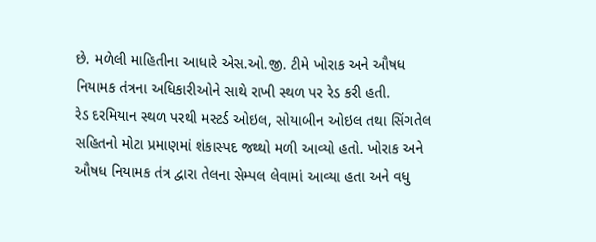છે. મળેલી માહિતીના આધારે એસ.ઓ.જી. ટીમે ખોરાક અને ઔષધ નિયામક તંત્રના અધિકારીઓને સાથે રાખી સ્થળ પર રેડ કરી હતી.
રેડ દરમિયાન સ્થળ પરથી મસ્ટર્ડ ઓઇલ, સોયાબીન ઓઇલ તથા સિંગતેલ સહિતનો મોટા પ્રમાણમાં શંકાસ્પદ જથ્થો મળી આવ્યો હતો. ખોરાક અને ઔષધ નિયામક તંત્ર દ્વારા તેલના સેમ્પલ લેવામાં આવ્યા હતા અને વધુ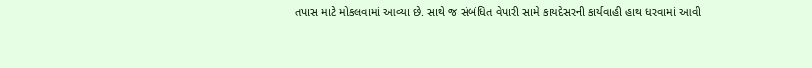તપાસ માટે મોકલવામાં આવ્યા છે. સાથે જ સંબંધિત વેપારી સામે કાયદેસરની કાર્યવાહી હાથ ધરવામાં આવી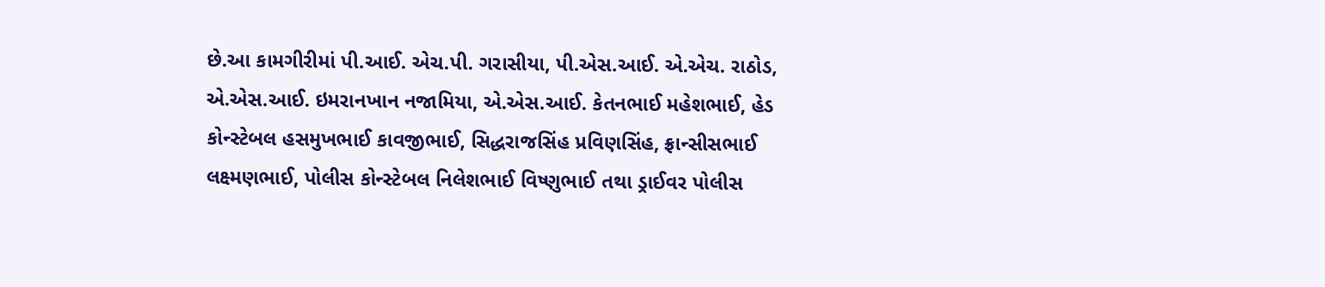છે.આ કામગીરીમાં પી.આઈ. એચ.પી. ગરાસીયા, પી.એસ.આઈ. એ.એચ. રાઠોડ, એ.એસ.આઈ. ઇમરાનખાન નજામિયા, એ.એસ.આઈ. કેતનભાઈ મહેશભાઈ, હેડ કોન્સ્ટેબલ હસમુખભાઈ કાવજીભાઈ, સિદ્ધરાજસિંહ પ્રવિણસિંહ, ફ્રાન્સીસભાઈ લક્ષ્મણભાઈ, પોલીસ કોન્સ્ટેબલ નિલેશભાઈ વિષ્ણુભાઈ તથા ડ્રાઈવર પોલીસ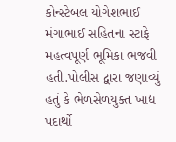કોન્સ્ટેબલ યોગેશભાઈ મંગાભાઈ સહિતના સ્ટાફે મહત્વપૂર્ણ ભૂમિકા ભજવી હતી.પોલીસ દ્વારા જણાવ્યું હતું કે ભેળસેળયુક્ત ખાદ્ય પદાર્થો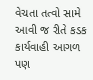વેચતા તત્વો સામે આવી જ રીતે કડક કાર્યવાહી આગળ પણ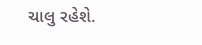ચાલુ રહેશે.